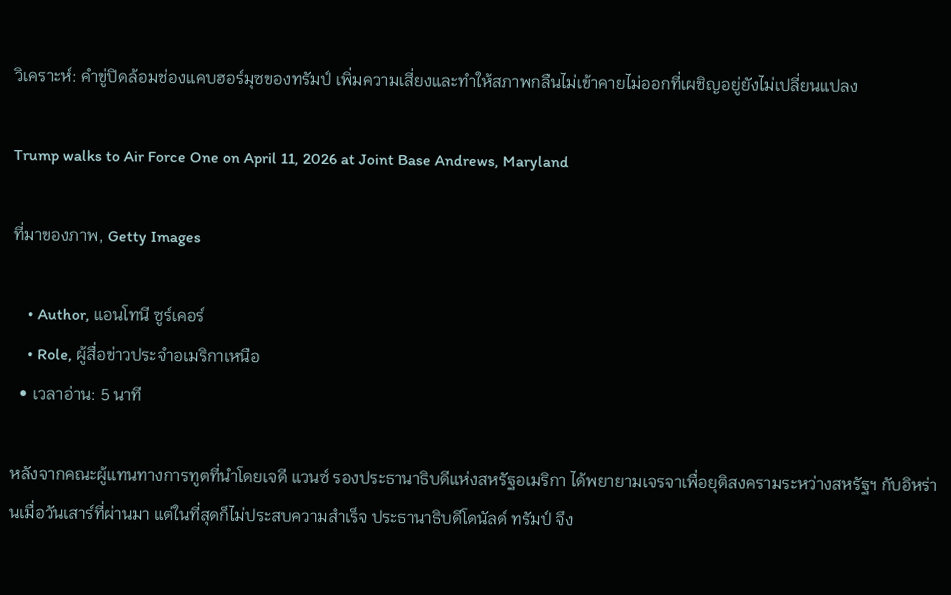วิเคราะห์: คำขู่ปิดล้อมช่องแคบฮอร์มุซของทรัมป์ เพิ่มความเสี่ยงและทำให้สภาพกลืนไม่เข้าคายไม่ออกที่เผชิญอยู่ยังไม่เปลี่ยนแปลง

Trump walks to Air Force One on April 11, 2026 at Joint Base Andrews, Maryland

ที่มาของภาพ, Getty Images

    • Author, แอนโทนี ซูร์เคอร์
    • Role, ผู้สื่อข่าวประจำอเมริกาเหนือ
  • เวลาอ่าน: 5 นาที

หลังจากคณะผู้แทนทางการทูตที่นำโดยเจดี แวนซ์ รองประธานาธิบดีแห่งสหรัฐอเมริกา ได้พยายามเจรจาเพื่อยุติสงครามระหว่างสหรัฐฯ กับอิหร่านเมื่อวันเสาร์ที่ผ่านมา แต่ในที่สุดก็ไม่ประสบความสำเร็จ ประธานาธิบดีโดนัลด์ ทรัมป์ จึง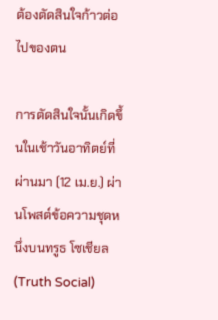ต้องตัดสินใจก้าวต่อไปของตน

การตัดสินใจนั้นเกิดขึ้นในเช้าวันอาทิตย์ที่ผ่านมา (12 เม.ย.) ผ่านโพสต์ข้อความชุดหนึ่งบนทรูธ โซเชียล (Truth Social)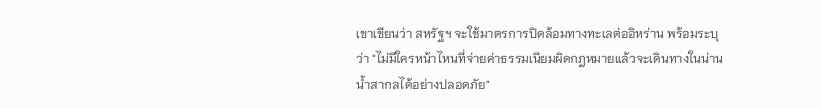เขาเขียนว่า สหรัฐฯ จะใช้มาตรการปิดล้อมทางทะเลต่ออิหร่าน พร้อมระบุว่า "ไม่มีใครหน้าไหนที่จ่ายค่าธรรมเนียมผิดกฎหมายแล้วจะเดินทางในน่านน้ำสากลได้อย่างปลอดภัย"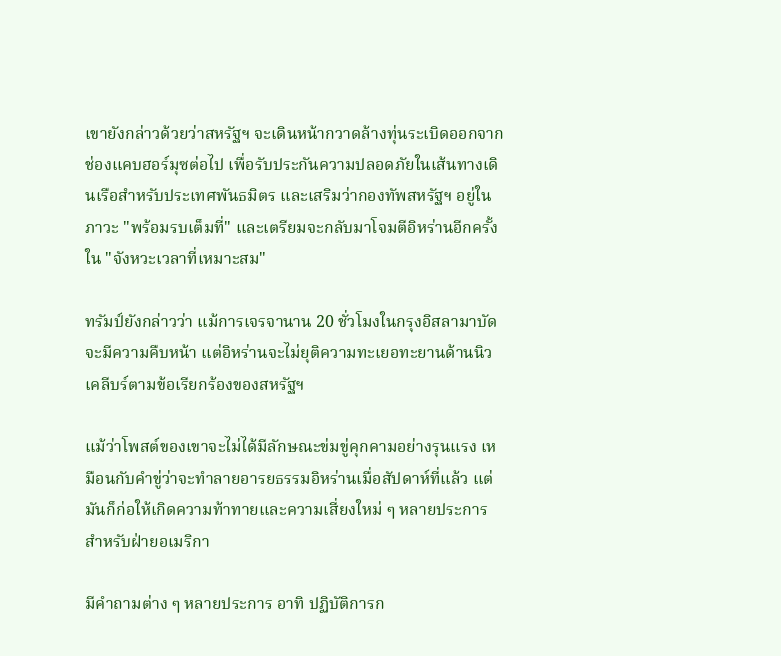เขายังกล่าวด้วยว่าสหรัฐฯ จะเดินหน้ากวาดล้างทุ่นระเบิดออกจากช่องแคบฮอร์มุซต่อไป เพื่อรับประกันความปลอดภัยในเส้นทางเดินเรือสำหรับประเทศพันธมิตร และเสริมว่ากองทัพสหรัฐฯ อยู่ในภาวะ "พร้อมรบเต็มที่" และเตรียมจะกลับมาโจมตีอิหร่านอีกครั้งใน "จังหวะเวลาที่เหมาะสม"

ทรัมป์ยังกล่าวว่า แม้การเจรจานาน 20 ชั่วโมงในกรุงอิสลามาบัดจะมีความคืบหน้า แต่อิหร่านจะไม่ยุติความทะเยอทะยานด้านนิวเคลีบร์ตามข้อเรียกร้องของสหรัฐฯ

แม้ว่าโพสต์ของเขาจะไม่ได้มีลักษณะข่มขู่คุกคามอย่างรุนแรง เหมือนกับคำขู่ว่าจะทำลายอารยธรรมอิหร่านเมื่อสัปดาห์ที่แล้ว แต่มันก็ก่อให้เกิดความท้าทายและความเสี่ยงใหม่ ๆ หลายประการสำหรับฝ่ายอเมริกา

มีคำถามต่าง ๆ หลายประการ อาทิ ปฏิบัติการก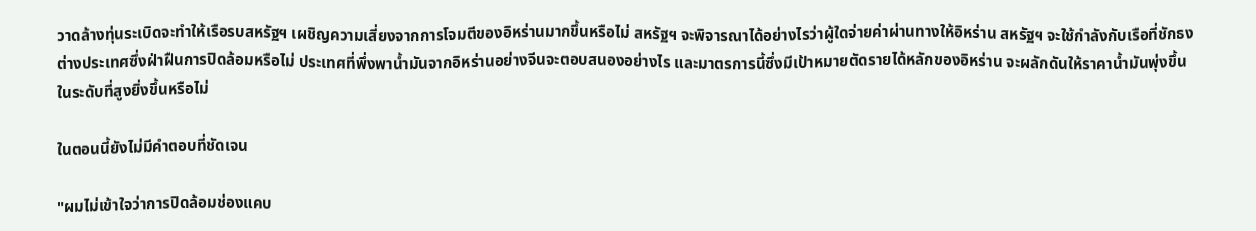วาดล้างทุ่นระเบิดจะทำให้เรือรบสหรัฐฯ เผชิญความเสี่ยงจากการโจมตีของอิหร่านมากขึ้นหรือไม่ สหรัฐฯ จะพิจารณาได้อย่างไรว่าผู้ใดจ่ายค่าผ่านทางให้อิหร่าน สหรัฐฯ จะใช้กำลังกับเรือที่ชักธงต่างประเทศซึ่งฝ่าฝืนการปิดล้อมหรือไม่ ประเทศที่พึ่งพาน้ำมันจากอิหร่านอย่างจีนจะตอบสนองอย่างไร และมาตรการนี้ซึ่งมีเป้าหมายตัดรายได้หลักของอิหร่าน จะผลักดันให้ราคาน้ำมันพุ่งขึ้นในระดับที่สูงยิ่งขึ้นหรือไม่

ในตอนนี้ยังไม่มีคำตอบที่ชัดเจน

"ผมไม่เข้าใจว่าการปิดล้อมช่องแคบ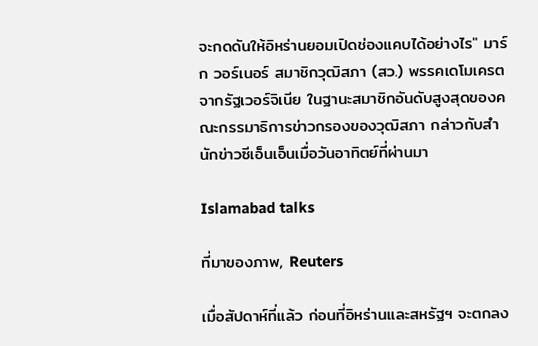จะกดดันให้อิหร่านยอมเปิดช่องแคบได้อย่างไร" มาร์ก วอร์เนอร์ สมาชิกวุฒิสภา (สว.) พรรคเดโมเครต จากรัฐเวอร์จิเนีย ในฐานะสมาชิกอันดับสูงสุดของคณะกรรมาธิการข่าวกรองของวุฒิสภา กล่าวกับสำนักข่าวซีเอ็นเอ็นเมื่อวันอาทิตย์ที่ผ่านมา

Islamabad talks

ที่มาของภาพ, Reuters

เมื่อสัปดาห์ที่แล้ว ก่อนที่อิหร่านและสหรัฐฯ จะตกลง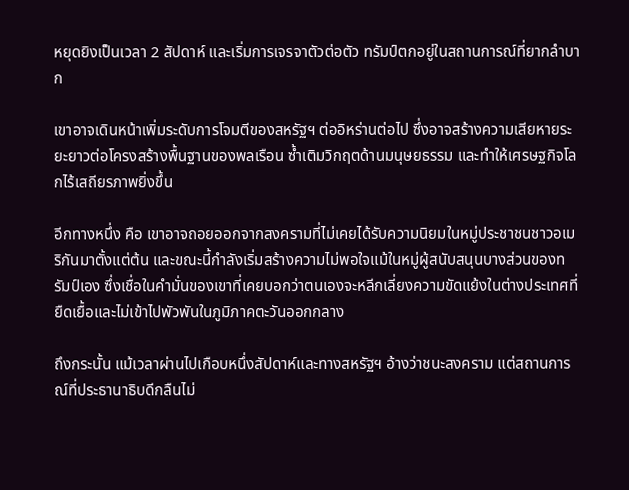หยุดยิงเป็นเวลา 2 สัปดาห์ และเริ่มการเจรจาตัวต่อตัว ทรัมป์ตกอยู่ในสถานการณ์ที่ยากลำบาก

เขาอาจเดินหน้าเพิ่มระดับการโจมตีของสหรัฐฯ ต่ออิหร่านต่อไป ซึ่งอาจสร้างความเสียหายระยะยาวต่อโครงสร้างพื้นฐานของพลเรือน ซ้ำเติมวิกฤตด้านมนุษยธรรม และทำให้เศรษฐกิจโลกไร้เสถียรภาพยิ่งขึ้น

อีกทางหนึ่ง คือ เขาอาจถอยออกจากสงครามที่ไม่เคยได้รับความนิยมในหมู่ประชาชนชาวอเมริกันมาตั้งแต่ต้น และขณะนี้กำลังเริ่มสร้างความไม่พอใจแม้ในหมู่ผู้สนับสนุนบางส่วนของทรัมป์เอง ซึ่งเชื่อในคำมั่นของเขาที่เคยบอกว่าตนเองจะหลีกเลี่ยงความขัดแย้งในต่างประเทศที่ยืดเยื้อและไม่เข้าไปพัวพันในภูมิภาคตะวันออกกลาง

ถึงกระนั้น แม้เวลาผ่านไปเกือบหนึ่งสัปดาห์และทางสหรัฐฯ อ้างว่าชนะสงคราม แต่สถานการณ์ที่ประธานาธิบดีกลืนไม่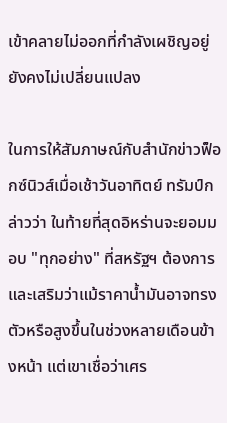เข้าคลายไม่ออกที่กำลังเผชิญอยู่ยังคงไม่เปลี่ยนแปลง

ในการให้สัมภาษณ์กับสำนักข่าวฟ็อกซ์นิวส์เมื่อเช้าวันอาทิตย์ ทรัมป์กล่าวว่า ในท้ายที่สุดอิหร่านจะยอมมอบ "ทุกอย่าง" ที่สหรัฐฯ ต้องการ และเสริมว่าแม้ราคาน้ำมันอาจทรงตัวหรือสูงขึ้นในช่วงหลายเดือนข้างหน้า แต่เขาเชื่อว่าเศร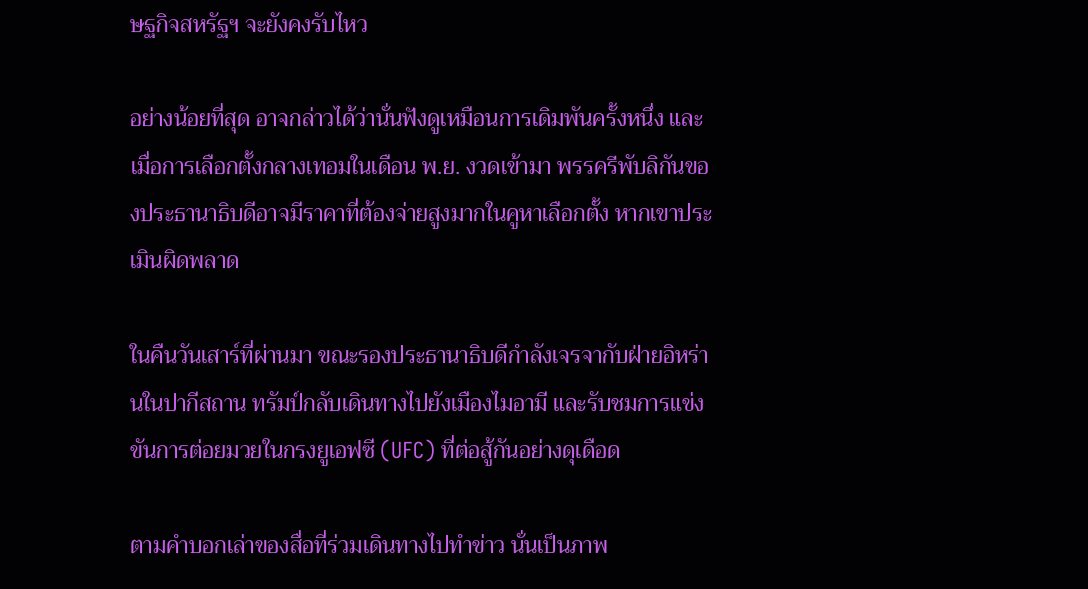ษฐกิจสหรัฐฯ จะยังคงรับไหว

อย่างน้อยที่สุด อาจกล่าวได้ว่านั่นฟังดูเหมือนการเดิมพันครั้งหนึ่ง และเมื่อการเลือกตั้งกลางเทอมในเดือน พ.ย. งวดเข้ามา พรรครีพับลิกันของประธานาธิบดีอาจมีราคาที่ต้องจ่ายสูงมากในคูหาเลือกตั้ง หากเขาประเมินผิดพลาด

ในคืนวันเสาร์ที่ผ่านมา ขณะรองประธานาธิบดีกำลังเจรจากับฝ่ายอิหร่านในปากีสถาน ทรัมป์กลับเดินทางไปยังเมืองไมอามี และรับชมการแข่งขันการต่อยมวยในกรงยูเอฟซี (UFC) ที่ต่อสู้กันอย่างดุเดือด

ตามคำบอกเล่าของสื่อที่ร่วมเดินทางไปทำข่าว นั่นเป็นภาพ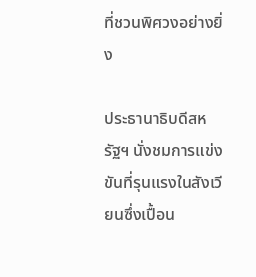ที่ชวนพิศวงอย่างยิ่ง

ประธานาธิบดีสหรัฐฯ นั่งชมการแข่งขันที่รุนแรงในสังเวียนซึ่งเปื้อน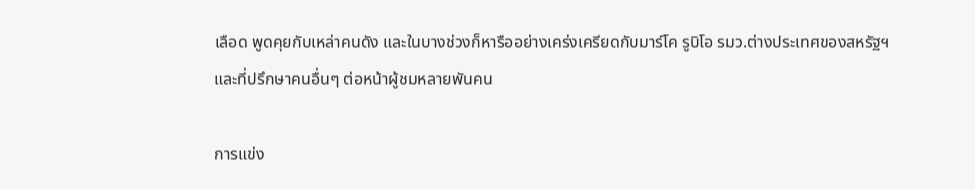เลือด พูดคุยกับเหล่าคนดัง และในบางช่วงก็หารืออย่างเคร่งเครียดกับมาร์โค รูบิโอ รมว.ต่างประเทศของสหรัฐฯ และที่ปรึกษาคนอื่นๆ ต่อหน้าผู้ชมหลายพันคน

การแข่ง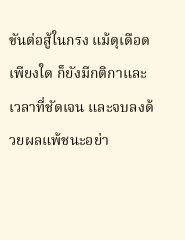ขันต่อสู้ในกรง แม้ดุเดือดเพียงใด ก็ยังมีกติกาและเวลาที่ชัดเจน และจบลงด้วยผลแพ้ชนะอย่า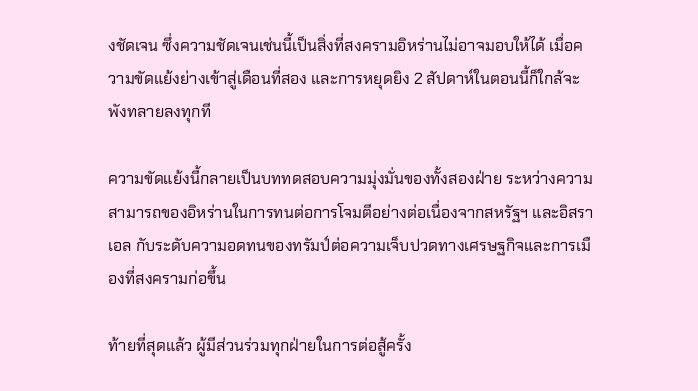งชัดเจน ซึ่งความชัดเจนเช่นนี้เป็นสิ่งที่สงครามอิหร่านไม่อาจมอบให้ได้ เมื่อความขัดแย้งย่างเข้าสู่เดือนที่สอง และการหยุดยิง 2 สัปดาห์ในตอนนี้ก็ใกล้จะพังทลายลงทุกที

ความขัดแย้งนี้กลายเป็นบททดสอบความมุ่งมั่นของทั้งสองฝ่าย ระหว่างความสามารถของอิหร่านในการทนต่อการโจมตีอย่างต่อเนื่องจากสหรัฐฯ และอิสราเอล กับระดับความอดทนของทรัมป์ต่อความเจ็บปวดทางเศรษฐกิจและการเมืองที่สงครามก่อขึ้น

ท้ายที่สุดแล้ว ผู้มีส่วนร่วมทุกฝ่ายในการต่อสู้ครั้ง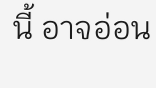นี้ อาจอ่อน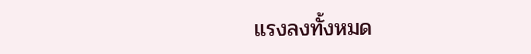แรงลงทั้งหมด